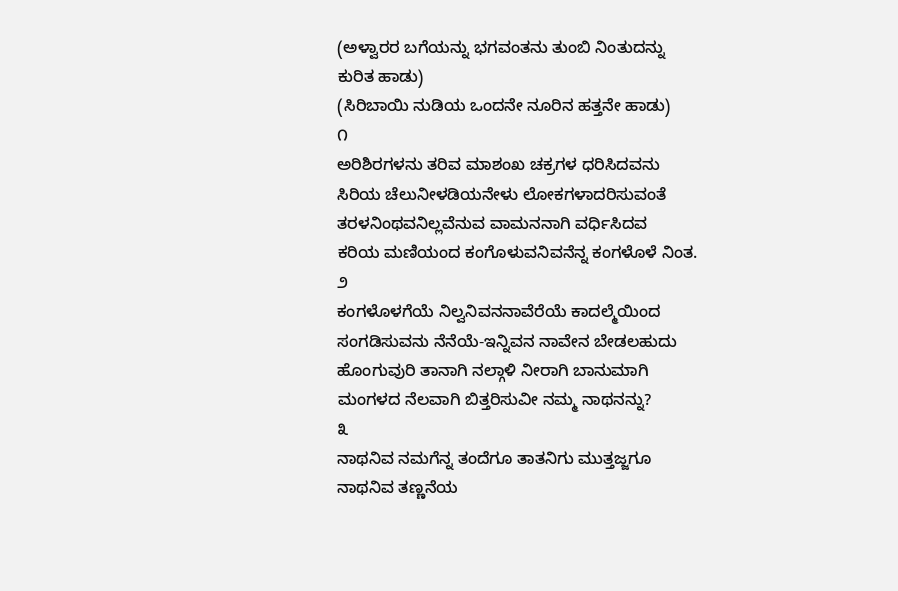(ಅಳ್ವಾರರ ಬಗೆಯನ್ನು ಭಗವಂತನು ತುಂಬಿ ನಿಂತುದನ್ನು ಕುರಿತ ಹಾಡು)
(ಸಿರಿಬಾಯಿ ನುಡಿಯ ಒಂದನೇ ನೂರಿನ ಹತ್ತನೇ ಹಾಡು)
೧
ಅರಿಶಿರಗಳನು ತರಿವ ಮಾಶಂಖ ಚಕ್ರಗಳ ಧರಿಸಿದವನು
ಸಿರಿಯ ಚೆಲುನೀಳಡಿಯನೇಳು ಲೋಕಗಳಾದರಿಸುವಂತೆ
ತರಳನಿಂಥವನಿಲ್ಲವೆನುವ ವಾಮನನಾಗಿ ವರ್ಧಿಸಿದವ
ಕರಿಯ ಮಣಿಯಂದ ಕಂಗೊಳುವನಿವನೆನ್ನ ಕಂಗಳೊಳೆ ನಿಂತ.
೨
ಕಂಗಳೊಳಗೆಯೆ ನಿಲ್ವನಿವನನಾವೆರೆಯೆ ಕಾದಲ್ಮೆಯಿಂದ
ಸಂಗಡಿಸುವನು ನೆನೆಯೆ-ಇನ್ನಿವನ ನಾವೇನ ಬೇಡಲಹುದು
ಹೊಂಗುವುರಿ ತಾನಾಗಿ ನಲ್ಗಾಳಿ ನೀರಾಗಿ ಬಾನುಮಾಗಿ
ಮಂಗಳದ ನೆಲವಾಗಿ ಬಿತ್ತರಿಸುವೀ ನಮ್ಮ ನಾಥನನ್ನು?
೩
ನಾಥನಿವ ನಮಗೆನ್ನ ತಂದೆಗೂ ತಾತನಿಗು ಮುತ್ತಜ್ಜಗೂ
ನಾಥನಿವ ತಣ್ಣನೆಯ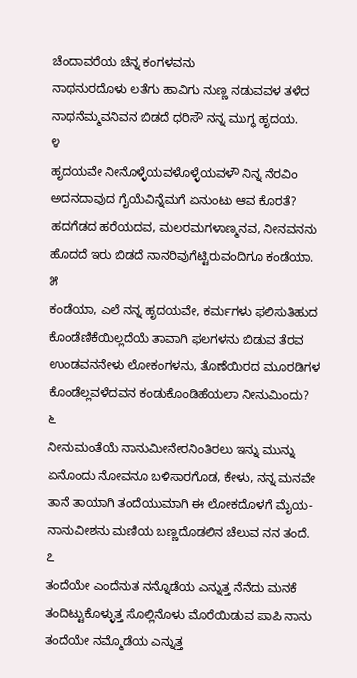ಚೆಂದಾವರೆಯ ಚೆನ್ನ ಕಂಗಳವನು
ನಾಥನುರದೊಳು ಲತೆಗು ಹಾವಿಗು ನುಣ್ಣ ನಡುವವಳ ತಳೆದ
ನಾಥನೆಮ್ಮವನಿವನ ಬಿಡದೆ ಧರಿಸೌ ನನ್ನ ಮುಗ್ಧ ಹೃದಯ.
೪
ಹೃದಯವೇ ನೀನೊಳ್ಳೆಯವಳೊಳ್ಳೆಯವಳೌ ನಿನ್ನ ನೆರವಿಂ
ಅದನದಾವುದ ಗೈಯೆವಿನ್ನೆಮಗೆ ಏನುಂಟು ಆವ ಕೊರತೆ?
ಹದಗೆಡದ ಹರೆಯದವ, ಮಲರಮಗಳಾಣ್ಮನವ, ನೀನವನನು
ಹೊದದೆ ಇರು ಬಿಡದೆ ನಾನರಿವುಗೆಟ್ಟಿರುವಂದಿಗೂ ಕಂಡೆಯಾ.
೫
ಕಂಡೆಯಾ, ಎಲೆ ನನ್ನ ಹೃದಯವೇ, ಕರ್ಮಗಳು ಫಲಿಸುತಿಹುದ
ಕೊಂಡೆಣಿಕೆಯಿಲ್ಲದೆಯೆ ತಾವಾಗಿ ಫಲಗಳನು ಬಿಡುವ ತೆರವ
ಉಂಡವನನೇಳು ಲೋಕಂಗಳನು, ತೊಣೆಯಿರದ ಮೂರಡಿಗಳ
ಕೊಂಡೆಲ್ಲವಳೆದವನ ಕಂಡುಕೊಂಡಿಹೆಯಲಾ ನೀನುಮಿಂದು?
೬
ನೀನುಮಂತೆಯೆ ನಾನುಮೀನೇರನಿಂತಿರಲು ಇನ್ನು ಮುನ್ನು
ಏನೊಂದು ನೋವನೂ ಬಳಿಸಾರಗೊಡ, ಕೇಳು, ನನ್ನ ಮನವೇ
ತಾನೆ ತಾಯಾಗಿ ತಂದೆಯುಮಾಗಿ ಈ ಲೋಕದೊಳಗೆ ಮೈಯ-
ನಾನುವೀಶನು ಮಣಿಯ ಬಣ್ಣದೊಡಲಿನ ಚೆಲುವ ನನ ತಂದೆ.
೭
ತಂದೆಯೇ ಎಂದೆನುತ ನನ್ನೊಡೆಯ ಎನ್ನುತ್ತ ನೆನೆದು ಮನಕೆ
ತಂದಿಟ್ಟುಕೊಳ್ಳುತ್ತ ಸೊಲ್ಲಿನೊಳು ಮೊರೆಯಿಡುವ ಪಾಪಿ ನಾನು
ತಂದೆಯೇ ನಮ್ಮೊಡೆಯ ಎನ್ನುತ್ತ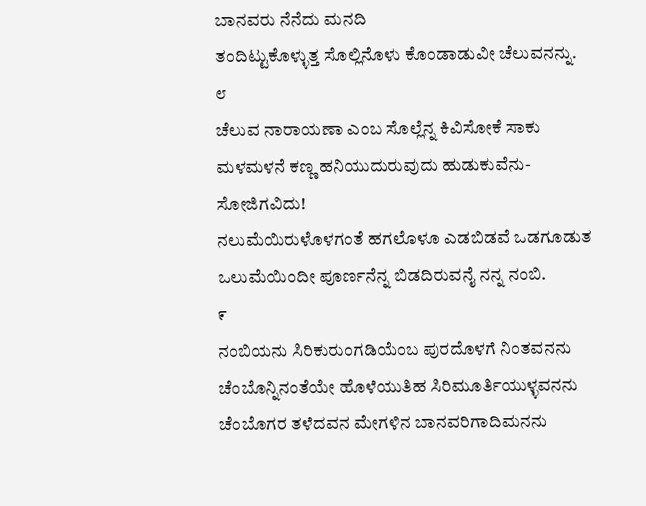ಬಾನವರು ನೆನೆದು ಮನದಿ
ತಂದಿಟ್ಟುಕೊಳ್ಳುತ್ತ ಸೊಲ್ಲಿನೊಳು ಕೊಂಡಾಡುವೀ ಚೆಲುವನನ್ನು.
೮
ಚೆಲುವ ನಾರಾಯಣಾ ಎಂಬ ಸೊಲ್ಲೆನ್ನ ಕಿವಿಸೋಕೆ ಸಾಕು
ಮಳಮಳನೆ ಕಣ್ಣ ಹನಿಯುದುರುವುದು ಹುಡುಕುವೆನು-
ಸೋಜಿಗವಿದು!
ನಲುಮೆಯಿರುಳೊಳಗಂತೆ ಹಗಲೊಳೂ ಎಡಬಿಡವೆ ಒಡಗೂಡುತ
ಒಲುಮೆಯಿಂದೀ ಪೂರ್ಣನೆನ್ನ ಬಿಡದಿರುವನೈ ನನ್ನ ನಂಬಿ.
೯
ನಂಬಿಯನು ಸಿರಿಕುರುಂಗಡಿಯೆಂಬ ಪುರದೊಳಗೆ ನಿಂತವನನು
ಚೆಂಬೊನ್ನಿನಂತೆಯೇ ಹೊಳೆಯುತಿಹ ಸಿರಿಮೂರ್ತಿಯುಳ್ಳವನನು
ಚೆಂಬೊಗರ ತಳೆದವನ ಮೇಗಳಿನ ಬಾನವರಿಗಾದಿಮನನು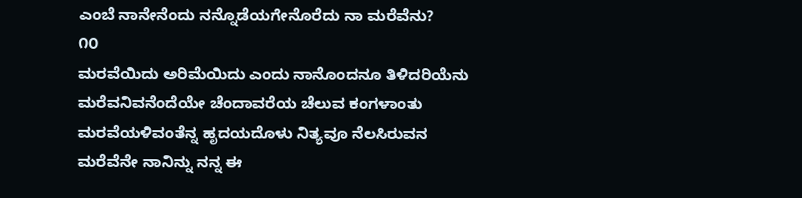ಎಂಬೆ ನಾನೇನೆಂದು ನನ್ನೊಡೆಯಗೇನೊರೆದು ನಾ ಮರೆವೆನು?
೧೦
ಮರವೆಯಿದು ಅರಿಮೆಯಿದು ಎಂದು ನಾನೊಂದನೂ ತಿಳಿದರಿಯೆನು
ಮರೆವನಿವನೆಂದೆಯೇ ಚೆಂದಾವರೆಯ ಚೆಲುವ ಕಂಗಳಾಂತು
ಮರವೆಯಳಿವಂತೆನ್ನ ಹೃದಯದೊಳು ನಿತ್ಯವೂ ನೆಲಸಿರುವನ
ಮರೆವೆನೇ ನಾನಿನ್ನು ನನ್ನ ಈ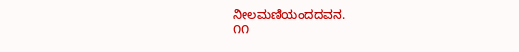ನೀಲಮಣಿಯಂದದವನ.
೧೧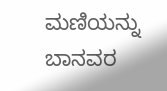ಮಣಿಯನ್ನು ಬಾನವರ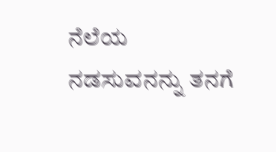ನೆಲೆಯ ನಡಸುವನನ್ನು ತನಗೆ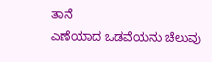ತಾನೆ
ಎಣೆಯಾದ ಒಡವೆಯನು ಚೆಲುವು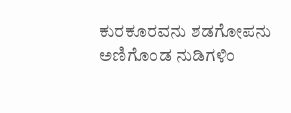ಕುರಕೂರವನು ಶಡಗೋಪನು
ಅಣಿಗೊಂಡ ನುಡಿಗಳಿಂ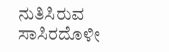ನುತಿಸಿರುವ ಸಾಸಿರದೊಳೀ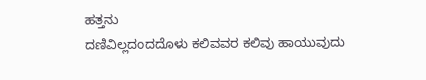ಹತ್ತನು
ದಣಿವಿಲ್ಲದಂದದೊಳು ಕಲಿವವರ ಕಲಿವು ಹಾಯುವುದು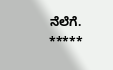ನೆಲೆಗೆ.
*****